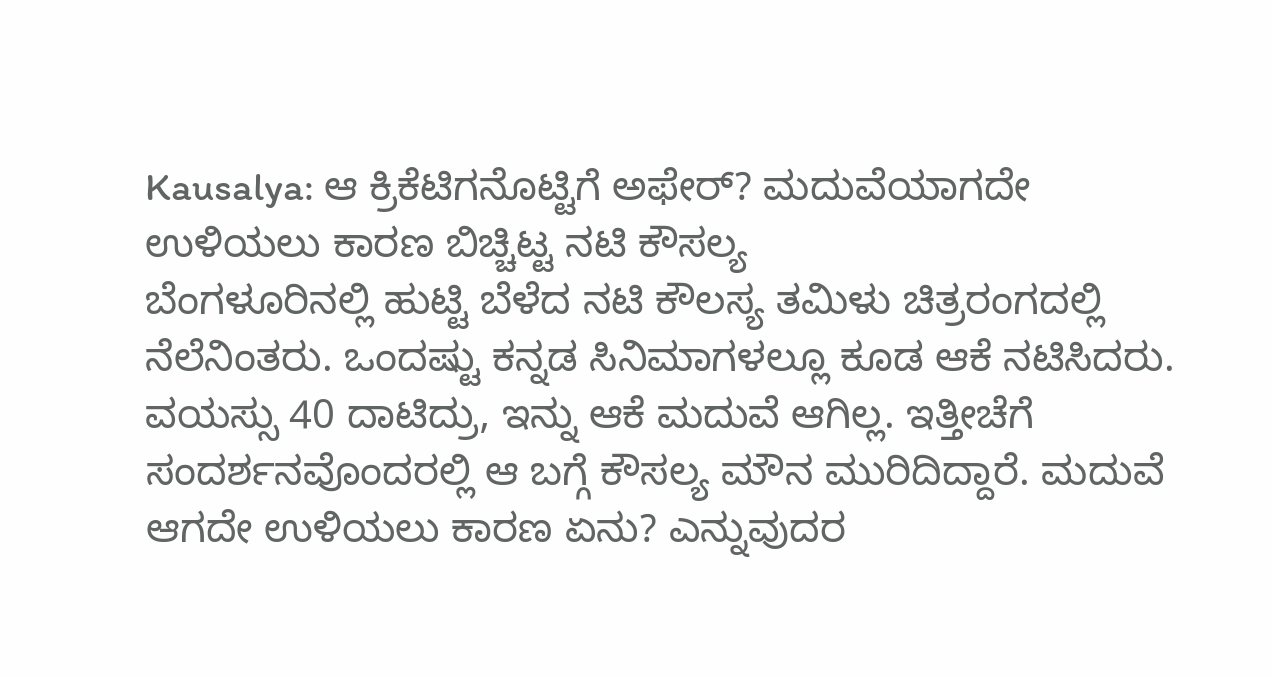Kausalya: ಆ ಕ್ರಿಕೆಟಿಗನೊಟ್ಟಿಗೆ ಅಫೇರ್? ಮದುವೆಯಾಗದೇ ಉಳಿಯಲು ಕಾರಣ ಬಿಚ್ಚಿಟ್ಟ ನಟಿ ಕೌಸಲ್ಯ
ಬೆಂಗಳೂರಿನಲ್ಲಿ ಹುಟ್ಟಿ ಬೆಳೆದ ನಟಿ ಕೌಲಸ್ಯ ತಮಿಳು ಚಿತ್ರರಂಗದಲ್ಲಿ ನೆಲೆನಿಂತರು. ಒಂದಷ್ಟು ಕನ್ನಡ ಸಿನಿಮಾಗಳಲ್ಲೂ ಕೂಡ ಆಕೆ ನಟಿಸಿದರು. ವಯಸ್ಸು 40 ದಾಟಿದ್ರು, ಇನ್ನು ಆಕೆ ಮದುವೆ ಆಗಿಲ್ಲ. ಇತ್ತೀಚೆಗೆ ಸಂದರ್ಶನವೊಂದರಲ್ಲಿ ಆ ಬಗ್ಗೆ ಕೌಸಲ್ಯ ಮೌನ ಮುರಿದಿದ್ದಾರೆ. ಮದುವೆ ಆಗದೇ ಉಳಿಯಲು ಕಾರಣ ಏನು? ಎನ್ನುವುದರ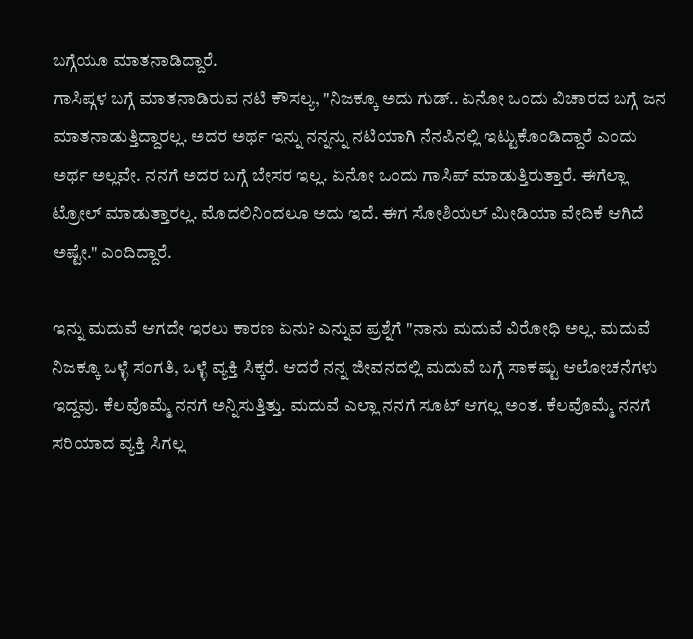ಬಗ್ಗೆಯೂ ಮಾತನಾಡಿದ್ದಾರೆ.
ಗಾಸಿಪ್ಗಳ ಬಗ್ಗೆ ಮಾತನಾಡಿರುವ ನಟಿ ಕೌಸಲ್ಯ, "ನಿಜಕ್ಕೂ ಅದು ಗುಡ್.. ಏನೋ ಒಂದು ವಿಚಾರದ ಬಗ್ಗೆ ಜನ ಮಾತನಾಡುತ್ತಿದ್ದಾರಲ್ಲ. ಅದರ ಅರ್ಥ ಇನ್ನು ನನ್ನನ್ನು ನಟಿಯಾಗಿ ನೆನಪಿನಲ್ಲಿ ಇಟ್ಟುಕೊಂಡಿದ್ದಾರೆ ಎಂದು ಅರ್ಥ ಅಲ್ಲವೇ. ನನಗೆ ಅದರ ಬಗ್ಗೆ ಬೇಸರ ಇಲ್ಲ. ಏನೋ ಒಂದು ಗಾಸಿಪ್ ಮಾಡುತ್ತಿರುತ್ತಾರೆ. ಈಗೆಲ್ಲಾ ಟ್ರೋಲ್ ಮಾಡುತ್ತಾರಲ್ಲ. ಮೊದಲಿನಿಂದಲೂ ಅದು ಇದೆ. ಈಗ ಸೋಶಿಯಲ್ ಮೀಡಿಯಾ ವೇದಿಕೆ ಆಗಿದೆ ಅಷ್ಟೇ." ಎಂದಿದ್ದಾರೆ.

ಇನ್ನು ಮದುವೆ ಆಗದೇ ಇರಲು ಕಾರಣ ಏನು? ಎನ್ನುವ ಪ್ರಶ್ನೆಗೆ "ನಾನು ಮದುವೆ ವಿರೋಧಿ ಅಲ್ಲ. ಮದುವೆ ನಿಜಕ್ಕೂ ಒಳ್ಳೆ ಸಂಗತಿ, ಒಳ್ಳೆ ವ್ಯಕ್ತಿ ಸಿಕ್ಕರೆ. ಆದರೆ ನನ್ನ ಜೀವನದಲ್ಲಿ ಮದುವೆ ಬಗ್ಗೆ ಸಾಕಷ್ಟು ಆಲೋಚನೆಗಳು ಇದ್ದವು. ಕೆಲವೊಮ್ಮೆ ನನಗೆ ಅನ್ನಿಸುತ್ತಿತ್ತು. ಮದುವೆ ಎಲ್ಲಾ ನನಗೆ ಸೂಟ್ ಆಗಲ್ಲ ಅಂತ. ಕೆಲವೊಮ್ಮೆ ನನಗೆ ಸರಿಯಾದ ವ್ಯಕ್ತಿ ಸಿಗಲ್ಲ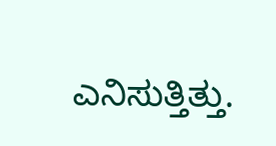ಎನಿಸುತ್ತಿತ್ತು.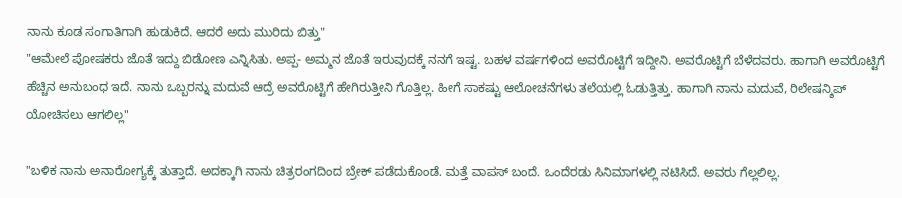ನಾನು ಕೂಡ ಸಂಗಾತಿಗಾಗಿ ಹುಡುಕಿದೆ. ಆದರೆ ಅದು ಮುರಿದು ಬಿತ್ತು"
"ಆಮೇಲೆ ಪೋಷಕರು ಜೊತೆ ಇದ್ದು ಬಿಡೋಣ ಎನ್ನಿಸಿತು. ಅಪ್ಪ- ಅಮ್ಮನ ಜೊತೆ ಇರುವುದಕ್ಕೆ ನನಗೆ ಇಷ್ಟ. ಬಹಳ ವರ್ಷಗಳಿಂದ ಅವರೊಟ್ಟಿಗೆ ಇದ್ದೀನಿ. ಅವರೊಟ್ಟಿಗೆ ಬೆಳೆದವರು. ಹಾಗಾಗಿ ಅವರೊಟ್ಟಿಗೆ ಹೆಚ್ಚಿನ ಅನುಬಂಧ ಇದೆ. ನಾನು ಒಬ್ಬರನ್ನು ಮದುವೆ ಆದ್ರೆ ಅವರೊಟ್ಟಿಗೆ ಹೇಗಿರುತ್ತೀನಿ ಗೊತ್ತಿಲ್ಲ. ಹೀಗೆ ಸಾಕಷ್ಟು ಆಲೋಚನೆಗಳು ತಲೆಯಲ್ಲಿ ಓಡುತ್ತಿತ್ತು. ಹಾಗಾಗಿ ನಾನು ಮದುವೆ, ರಿಲೇಷನ್ಶಿಪ್ ಯೋಚಿಸಲು ಆಗಲಿಲ್ಲ"

"ಬಳಿಕ ನಾನು ಅನಾರೋಗ್ಯಕ್ಕೆ ತುತ್ತಾದೆ. ಅದಕ್ಕಾಗಿ ನಾನು ಚಿತ್ರರಂಗದಿಂದ ಬ್ರೇಕ್ ಪಡೆದುಕೊಂಡೆ. ಮತ್ತೆ ವಾಪಸ್ ಬಂದೆ. ಒಂದೆರಡು ಸಿನಿಮಾಗಳಲ್ಲಿ ನಟಿಸಿದೆ. ಅವರು ಗೆಲ್ಲಲಿಲ್ಲ.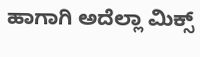ಹಾಗಾಗಿ ಅದೆಲ್ಲಾ ಮಿಕ್ಸ್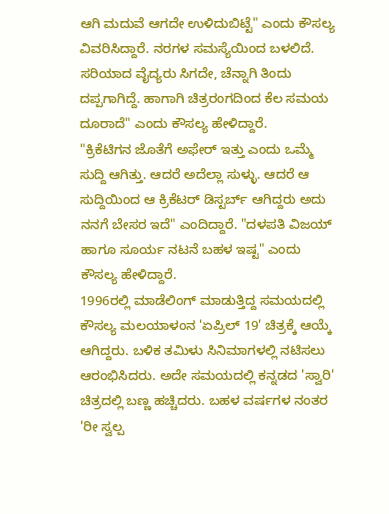ಆಗಿ ಮದುವೆ ಆಗದೇ ಉಳಿದುಬಿಟ್ಟೆ" ಎಂದು ಕೌಸಲ್ಯ ವಿವರಿಸಿದ್ದಾರೆ. ನರಗಳ ಸಮಸ್ಯೆಯಿಂದ ಬಳಲಿದೆ. ಸರಿಯಾದ ವೈದ್ಯರು ಸಿಗದೇ, ಚೆನ್ನಾಗಿ ತಿಂದು ದಪ್ಪಗಾಗಿದ್ದೆ. ಹಾಗಾಗಿ ಚಿತ್ರರಂಗದಿಂದ ಕೆಲ ಸಮಯ ದೂರಾದೆ" ಎಂದು ಕೌಸಲ್ಯ ಹೇಳಿದ್ದಾರೆ.
"ಕ್ರಿಕೆಟಿಗನ ಜೊತೆಗೆ ಅಫೇರ್ ಇತ್ತು ಎಂದು ಒಮ್ಮೆ ಸುದ್ದಿ ಆಗಿತ್ತು. ಆದರೆ ಅದೆಲ್ಲಾ ಸುಳ್ಳು. ಆದರೆ ಆ ಸುದ್ದಿಯಿಂದ ಆ ಕ್ರಿಕೆಟರ್ ಡಿಸ್ಟರ್ಬ್ ಆಗಿದ್ದರು ಅದು ನನಗೆ ಬೇಸರ ಇದೆ" ಎಂದಿದ್ದಾರೆ. "ದಳಪತಿ ವಿಜಯ್ ಹಾಗೂ ಸೂರ್ಯ ನಟನೆ ಬಹಳ ಇಷ್ಟ" ಎಂದು ಕೌಸಲ್ಯ ಹೇಳಿದ್ದಾರೆ.
1996ರಲ್ಲಿ ಮಾಡೆಲಿಂಗ್ ಮಾಡುತ್ತಿದ್ದ ಸಮಯದಲ್ಲಿ ಕೌಸಲ್ಯ ಮಲಯಾಳಂನ 'ಏಪ್ರಿಲ್ 19' ಚಿತ್ರಕ್ಕೆ ಆಯ್ಕೆ ಆಗಿದ್ದರು. ಬಳಿಕ ತಮಿಳು ಸಿನಿಮಾಗಳಲ್ಲಿ ನಟಿಸಲು ಆರಂಭಿಸಿದರು. ಅದೇ ಸಮಯದಲ್ಲಿ ಕನ್ನಡದ 'ಸ್ವಾರಿ' ಚಿತ್ರದಲ್ಲಿ ಬಣ್ಣ ಹಚ್ಚಿದರು. ಬಹಳ ವರ್ಷಗಳ ನಂತರ 'ರೀ ಸ್ವಲ್ಪ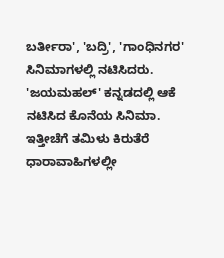ಬರ್ತೀರಾ', 'ಬದ್ರಿ', 'ಗಾಂಧಿನಗರ' ಸಿನಿಮಾಗಳಲ್ಲಿ ನಟಿಸಿದರು. 'ಜಯಮಹಲ್' ಕನ್ನಡದಲ್ಲಿ ಆಕೆ ನಟಿಸಿದ ಕೊನೆಯ ಸಿನಿಮಾ.
ಇತ್ತೀಚೆಗೆ ತಮಿಳು ಕಿರುತೆರೆ ಧಾರಾವಾಹಿಗಳಲ್ಲೀ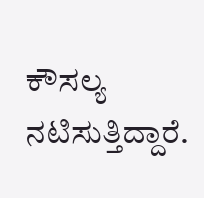ಕೌಸಲ್ಯ ನಟಿಸುತ್ತಿದ್ದಾರೆ.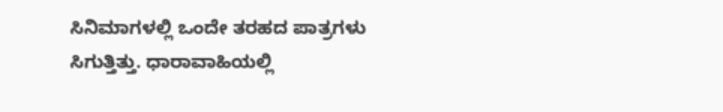ಸಿನಿಮಾಗಳಲ್ಲಿ ಒಂದೇ ತರಹದ ಪಾತ್ರಗಳು ಸಿಗುತ್ತಿತ್ತು. ಧಾರಾವಾಹಿಯಲ್ಲಿ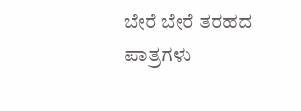ಬೇರೆ ಬೇರೆ ತರಹದ ಪಾತ್ರಗಳು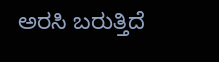ಅರಸಿ ಬರುತ್ತಿದೆ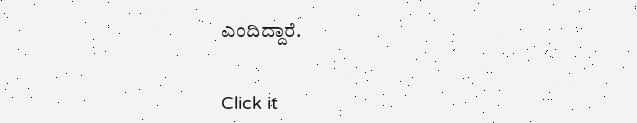ಎಂದಿದ್ದಾರೆ.


Click it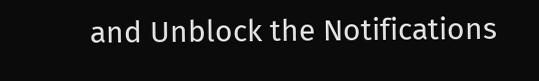and Unblock the Notifications